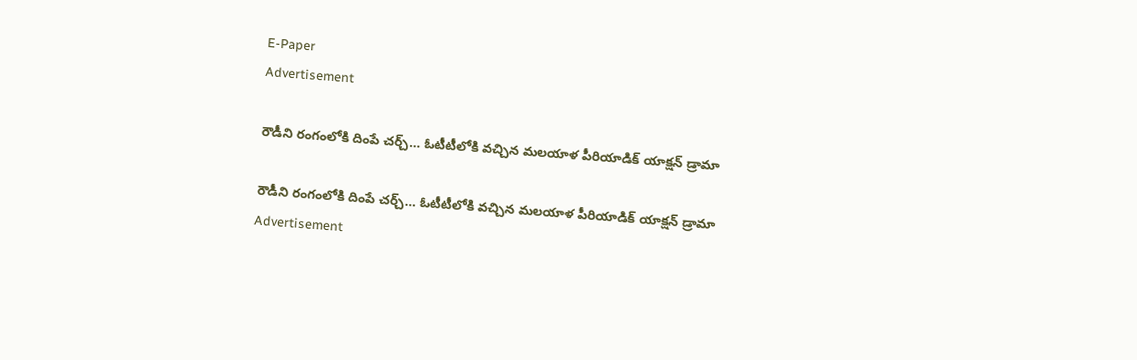E-Paper
Advertisement

రౌడీని రంగంలోకి దింపే చర్చ్… ఓటీటీలోకి వచ్చిన మలయాళ పీరియాడిక్ యాక్షన్ డ్రామా

రౌడీని రంగంలోకి దింపే చర్చ్… ఓటీటీలోకి వచ్చిన మలయాళ పీరియాడిక్ యాక్షన్ డ్రామా
Advertisement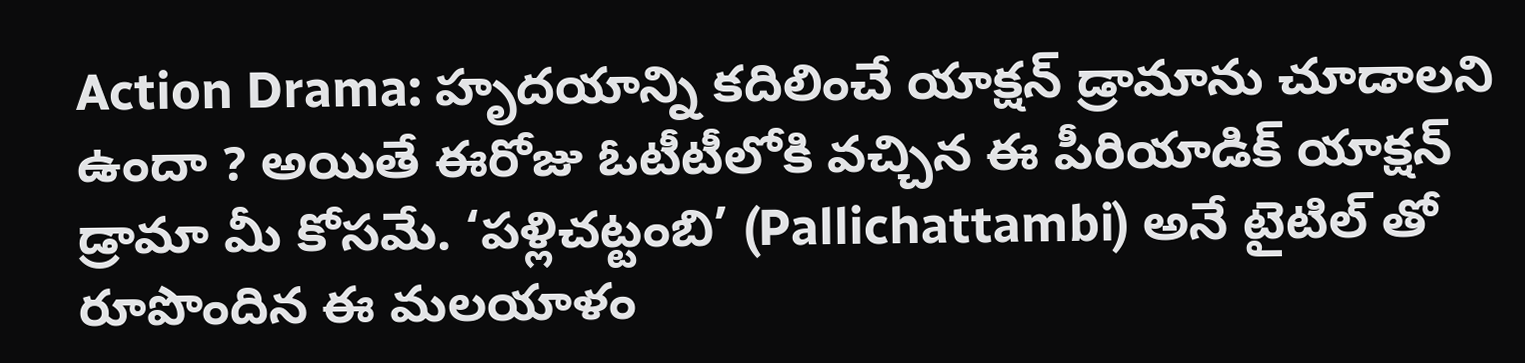Action Drama: హృదయాన్ని కదిలించే యాక్షన్ డ్రామాను చూడాలని ఉందా ? అయితే ఈరోజు ఓటీటీలోకి వచ్చిన ఈ పీరియాడిక్ యాక్షన్ డ్రామా మీ కోసమే. ‘పళ్లిచట్టంబి’ (Pallichattambi) అనే టైటిల్ తో రూపొందిన ఈ మలయాళం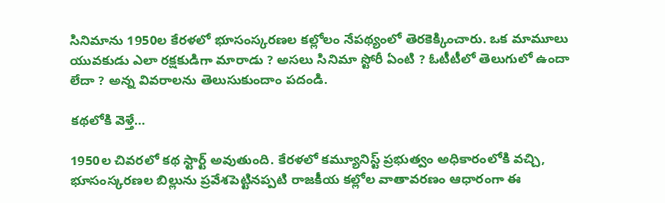సినిమాను 1950ల కేరళలో భూసంస్కరణల కల్లోలం నేపథ్యంలో తెరకెక్కించారు. ఒక మామూలు యువకుడు ఎలా రక్షకుడిగా మారాడు ? అసలు సినిమా స్టోరీ ఏంటి ? ఓటీటీలో తెలుగులో ఉందా లేదా ? అన్న వివరాలను తెలుసుకుందాం పదండి.

కథలోకి వెళ్తే…

1950ల చివరలో కథ స్టార్ట్ అవుతుంది. కేరళలో కమ్యూనిస్ట్ ప్రభుత్వం అధికారంలోకి వచ్చి, భూసంస్కరణల బిల్లును ప్రవేశపెట్టినప్పటి రాజకీయ కల్లోల వాతావరణం ఆధారంగా ఈ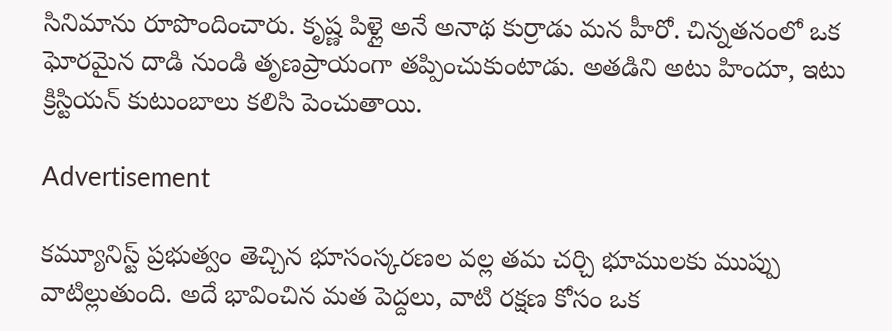సినిమాను రూపొందించారు. కృష్ణ పిళ్లై అనే అనాథ కుర్రాడు మన హీరో. చిన్నతనంలో ఒక ఘోరమైన దాడి నుండి తృణప్రాయంగా తప్పించుకుంటాడు. అతడిని అటు హిందూ, ఇటు క్రిస్టియన్ కుటుంబాలు కలిసి పెంచుతాయి.

Advertisement

కమ్యూనిస్ట్ ప్రభుత్వం తెచ్చిన భూసంస్కరణల వల్ల తమ చర్చి భూములకు ముప్పు వాటిల్లుతుంది. అదే భావించిన మత పెద్దలు, వాటి రక్షణ కోసం ఒక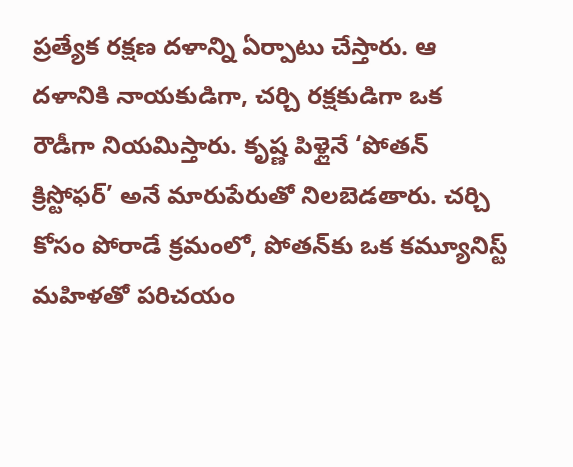ప్రత్యేక రక్షణ దళాన్ని ఏర్పాటు చేస్తారు. ఆ దళానికి నాయకుడిగా, చర్చి రక్షకుడిగా ఒక రౌడీగా నియమిస్తారు. కృష్ణ పిళ్లైనే ‘పోతన్ క్రిస్టోఫర్’ అనే మారుపేరుతో నిలబెడతారు. చర్చి కోసం పోరాడే క్రమంలో, పోతన్‌కు ఒక కమ్యూనిస్ట్ మహిళతో పరిచయం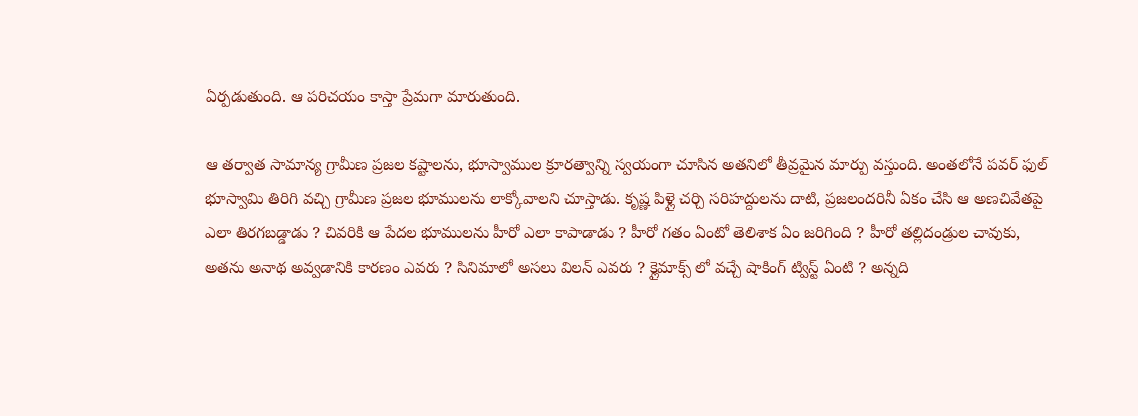ఏర్పడుతుంది. ఆ పరిచయం కాస్తా ప్రేమగా మారుతుంది.

ఆ తర్వాత సామాన్య గ్రామీణ ప్రజల కష్టాలను, భూస్వాముల క్రూరత్వాన్ని స్వయంగా చూసిన అతనిలో తీవ్రమైన మార్పు వస్తుంది. అంతలోనే పవర్ ఫుల్ భూస్వామి తిరిగి వచ్చి గ్రామీణ ప్రజల భూములను లాక్కోవాలని చూస్తాడు. కృష్ణ పిళ్లై చర్చి సరిహద్దులను దాటి, ప్రజలందరినీ ఏకం చేసి ఆ అణచివేతపై ఎలా తిరగబడ్డాడు ? చివరికి ఆ పేదల భూములను హీరో ఎలా కాపాడాడు ? హీరో గతం ఏంటో తెలిశాక ఏం జరిగింది ? హీరో తల్లిదండ్రుల చావుకు, అతను అనాథ అవ్వడానికి కారణం ఎవరు ? సినిమాలో అసలు విలన్ ఎవరు ? క్లైమాక్స్ లో వచ్చే షాకింగ్ ట్విస్ట్ ఏంటి ? అన్నది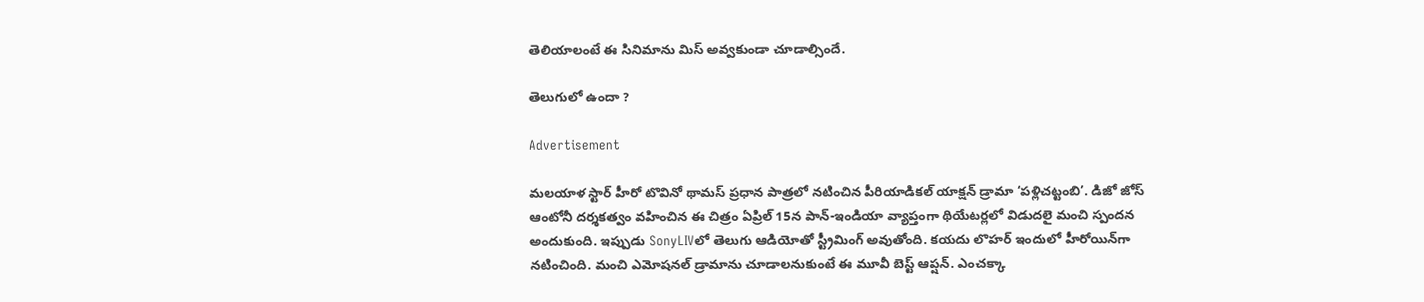తెలియాలంటే ఈ సినిమాను మిస్ అవ్వకుండా చూడాల్సిందే.

తెలుగులో ఉందా ?

Advertisement

మలయాళ స్టార్ హీరో టొవినో థామస్ ప్రధాన పాత్రలో నటించిన పీరియాడికల్ యాక్షన్ డ్రామా ‘పళ్లిచట్టంబి’. డిజో జోస్ ఆంటోనీ దర్శకత్వం వహించిన ఈ చిత్రం ఏప్రిల్ 15న పాన్-ఇండియా వ్యాప్తంగా థియేటర్లలో విడుదలై మంచి స్పందన అందుకుంది. ఇప్పుడు SonyLIVలో తెలుగు ఆడియోతో స్ట్రీమింగ్ అవుతోంది. కయదు లొహర్ ఇందులో హీరోయిన్‌గా నటించింది. మంచి ఎమోషనల్ డ్రామాను చూడాలనుకుంటే ఈ మూవీ బెస్ట్ ఆప్షన్. ఎంచక్కా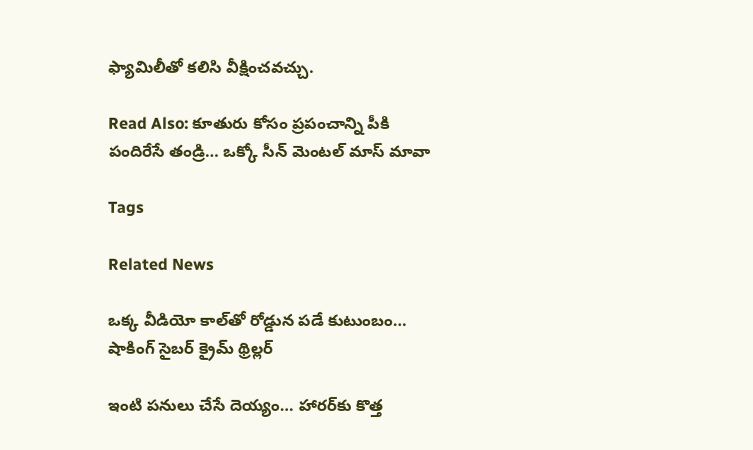ఫ్యామిలీతో కలిసి వీక్షించవచ్చు.

Read Also: కూతురు కోసం ప్రపంచాన్ని పీకి పందిరేసే తండ్రి… ఒక్కో సీన్ మెంటల్ మాస్ మావా

Tags

Related News

ఒక్క వీడియో కాల్‌తో రోడ్డున పడే కుటుంబం… షాకింగ్ సైబర్ క్రైమ్ థ్రిల్లర్

ఇంటి పనులు చేసే దెయ్యం… హారర్‌కు కొత్త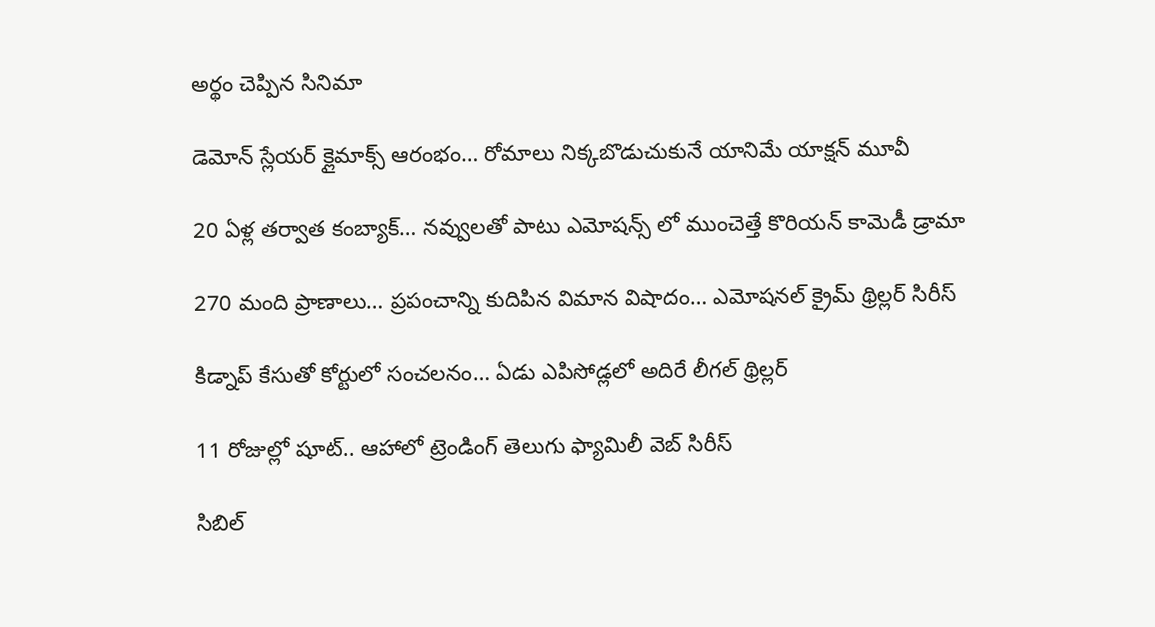అర్థం చెప్పిన సినిమా

డెమోన్ స్లేయర్ క్లైమాక్స్ ఆరంభం… రోమాలు నిక్కబొడుచుకునే యానిమే యాక్షన్ మూవీ

20 ఏళ్ల తర్వాత కంబ్యాక్… నవ్వులతో పాటు ఎమోషన్స్ లో ముంచెత్తే కొరియన్ కామెడీ డ్రామా

270 మంది ప్రాణాలు… ప్రపంచాన్ని కుదిపిన విమాన విషాదం… ఎమోషనల్ క్రైమ్ థ్రిల్లర్ సిరీస్

కిడ్నాప్ కేసుతో కోర్టులో సంచలనం… ఏడు ఎపిసోడ్లలో అదిరే లీగల్ థ్రిల్లర్

11 రోజుల్లో షూట్.. ఆహాలో ట్రెండింగ్ తెలుగు ఫ్యామిలీ వెబ్ సిరీస్

సిబిల్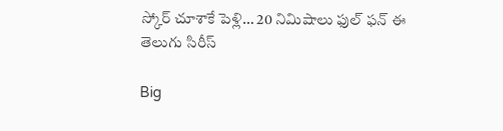స్కోర్ చూశాకే పెళ్లి… 20 నిమిషాలు ఫుల్ ఫన్ ఈ తెలుగు సిరీస్

Big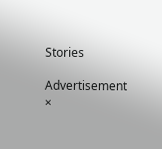Stories

Advertisement
×